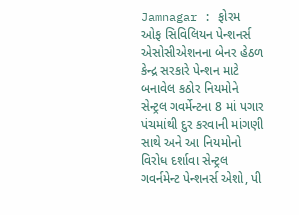Jamnagar : ફોરમ ઓફ સિવિલિયન પેન્શનર્સ એસોસીએશનના બેનર હેઠળ કેન્દ્ર સરકારે પેન્શન માટે બનાવેલ કઠોર નિયમોને સેન્ટ્રલ ગવર્મેન્ટના 8 માં પગાર પંચમાંથી દુર કરવાની માંગણી સાથે અને આ નિયમોનો વિરોધ દર્શાવા સેન્ટ્રલ ગવર્નમેન્ટ પેન્શનર્સ એશો, પી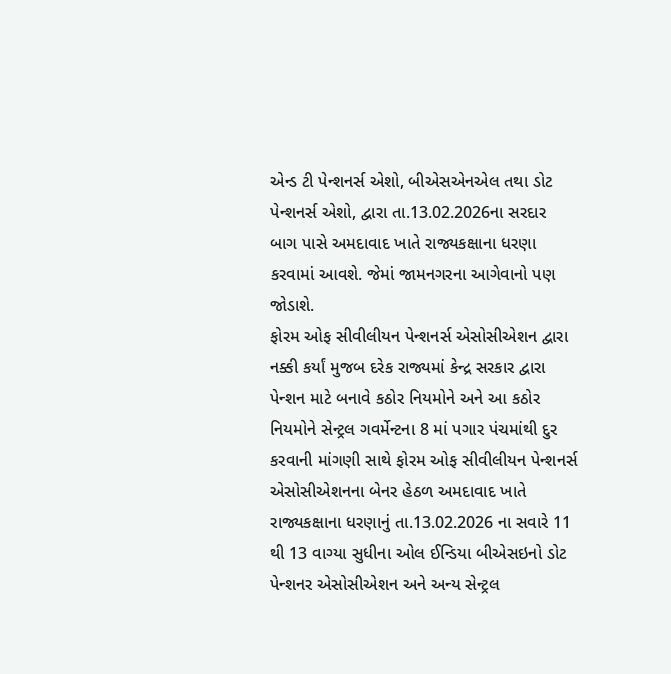એન્ડ ટી પેન્શનર્સ એશો, બીએસએનએલ તથા ડોટ પેન્શનર્સ એશો, દ્વારા તા.13.02.2026ના સરદાર બાગ પાસે અમદાવાદ ખાતે રાજ્યકક્ષાના ધરણા કરવામાં આવશે. જેમાં જામનગરના આગેવાનો પણ જોડાશે.
ફોરમ ઓફ સીવીલીયન પેન્શનર્સ એસોસીએશન દ્વારા નક્કી કર્યાં મુજબ દરેક રાજ્યમાં કેન્દ્ર સરકાર દ્વારા પેન્શન માટે બનાવે કઠોર નિયમોને અને આ કઠોર નિયમોને સેન્ટ્રલ ગવર્મેન્ટના 8 માં પગાર પંચમાંથી દુર કરવાની માંગણી સાથે ફોરમ ઓફ સીવીલીયન પેન્શનર્સ એસોસીએશનના બેનર હેઠળ અમદાવાદ ખાતે રાજ્યકક્ષાના ધરણાનું તા.13.02.2026 ના સવારે 11 થી 13 વાગ્યા સુધીના ઓલ ઈન્ડિયા બીએસઇનો ડોટ પેન્શનર એસોસીએશન અને અન્ય સેન્ટ્રલ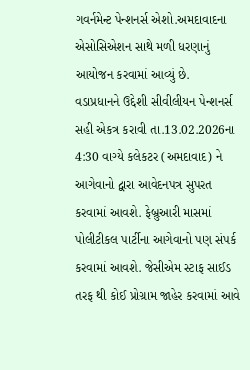ગવર્નમેન્ટ પેન્શનર્સ એશો.અમદાવાદના એસોસિએશન સાથે મળી ધરણાનું આયોજન કરવામાં આવ્યું છે.
વડાપ્રધાનને ઉદ્દેશી સીવીલીયન પેન્શનર્સ સહી એકત્ર કરાવી તા.13.02.2026ના 4:30 વાગ્યે કલેકટર (અમદાવાદ) ને આગેવાનો દ્વારા આવેદનપત્ર સુપરત કરવામાં આવશે. ફેબ્રુઆરી માસમાં પોલીટીકલ પાર્ટીના આગેવાનો પણ સંપર્ક કરવામાં આવશે. જેસીએમ સ્ટાફ સાઈડ તરફ થી કોઈ પ્રોગ્રામ જાહેર કરવામાં આવે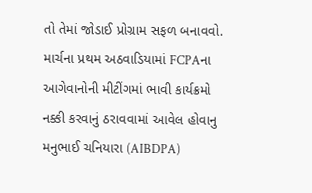તો તેમાં જોડાઈ પ્રોગ્રામ સફળ બનાવવો. માર્ચના પ્રથમ અઠવાડિયામાં FCPAના આગેવાનોની મીટીંગમાં ભાવી કાર્યક્રમો નક્કી કરવાનું ઠરાવવામાં આવેલ હોવાનુ મનુભાઈ ચનિયારા (AIBDPA)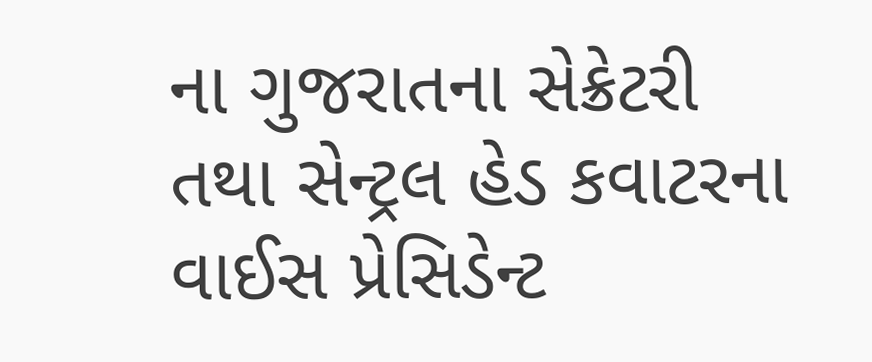ના ગુજરાતના સેક્રેટરી તથા સેન્ટ્રલ હેડ કવાટરના વાઈસ પ્રેસિડેન્ટ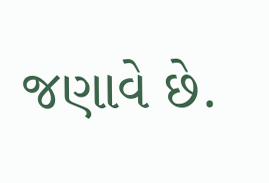જણાવે છે.